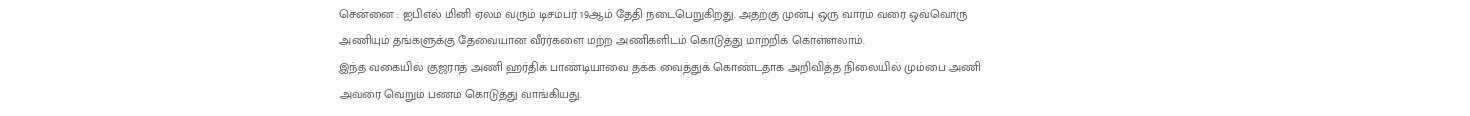சென்னை : ஐபிஎல் மினி ஏலம் வரும் டிசம்பர் 19ஆம் தேதி நடைபெறுகிறது. அதற்கு முன்பு ஒரு வாரம் வரை ஒவ்வொரு அணியும் தங்களுக்கு தேவையான வீரர்களை மற்ற அணிகளிடம் கொடுத்து மாற்றிக் கொள்ளலாம்.
இந்த வகையில் குஜராத் அணி ஹர்திக் பாண்டியாவை தக்க வைத்துக் கொண்டதாக அறிவித்த நிலையில் மும்பை அணி அவரை வெறும் பணம் கொடுத்து வாங்கியது.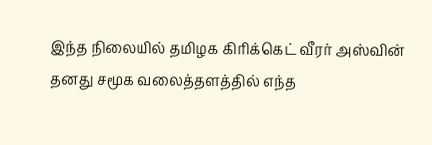இந்த நிலையில் தமிழக கிரிக்கெட் வீரர் அஸ்வின் தனது சமூக வலைத்தளத்தில் எந்த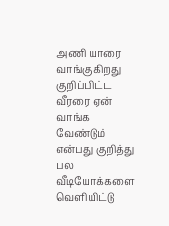அணி யாரை வாங்குகிறது குறிப்பிட்ட வீரரை ஏன் வாங்க வேண்டும் என்பது குறித்து பல வீடியோக்களை வெளியிட்டு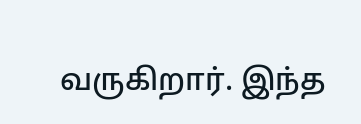வருகிறார். இந்த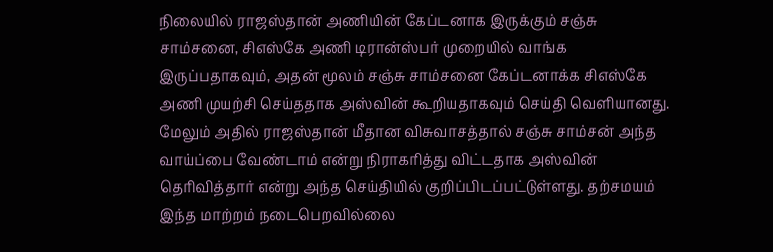நிலையில் ராஜஸ்தான் அணியின் கேப்டனாக இருக்கும் சஞ்சு சாம்சனை, சிஎஸ்கே அணி டிரான்ஸ்பர் முறையில் வாங்க இருப்பதாகவும், அதன் மூலம் சஞ்சு சாம்சனை கேப்டனாக்க சிஎஸ்கே அணி முயற்சி செய்ததாக அஸ்வின் கூறியதாகவும் செய்தி வெளியானது.
மேலும் அதில் ராஜஸ்தான் மீதான விசுவாசத்தால் சஞ்சு சாம்சன் அந்த வாய்ப்பை வேண்டாம் என்று நிராகரித்து விட்டதாக அஸ்வின் தெரிவித்தார் என்று அந்த செய்தியில் குறிப்பிடப்பட்டுள்ளது. தற்சமயம் இந்த மாற்றம் நடைபெறவில்லை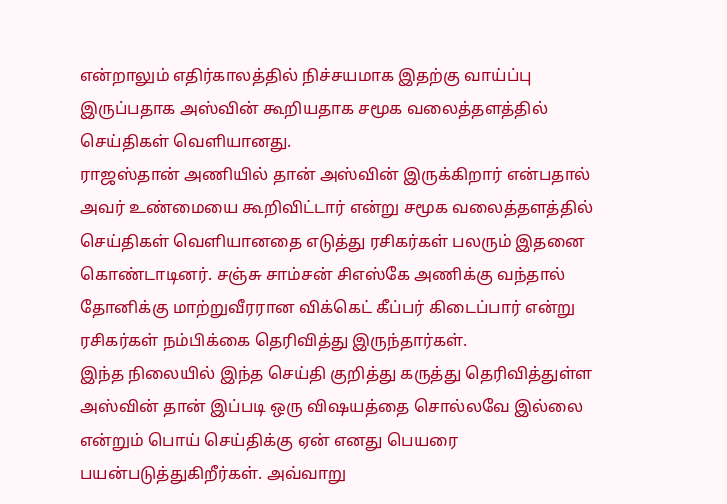என்றாலும் எதிர்காலத்தில் நிச்சயமாக இதற்கு வாய்ப்பு இருப்பதாக அஸ்வின் கூறியதாக சமூக வலைத்தளத்தில் செய்திகள் வெளியானது.
ராஜஸ்தான் அணியில் தான் அஸ்வின் இருக்கிறார் என்பதால் அவர் உண்மையை கூறிவிட்டார் என்று சமூக வலைத்தளத்தில் செய்திகள் வெளியானதை எடுத்து ரசிகர்கள் பலரும் இதனை கொண்டாடினர். சஞ்சு சாம்சன் சிஎஸ்கே அணிக்கு வந்தால் தோனிக்கு மாற்றுவீரரான விக்கெட் கீப்பர் கிடைப்பார் என்று ரசிகர்கள் நம்பிக்கை தெரிவித்து இருந்தார்கள்.
இந்த நிலையில் இந்த செய்தி குறித்து கருத்து தெரிவித்துள்ள அஸ்வின் தான் இப்படி ஒரு விஷயத்தை சொல்லவே இல்லை என்றும் பொய் செய்திக்கு ஏன் எனது பெயரை பயன்படுத்துகிறீர்கள். அவ்வாறு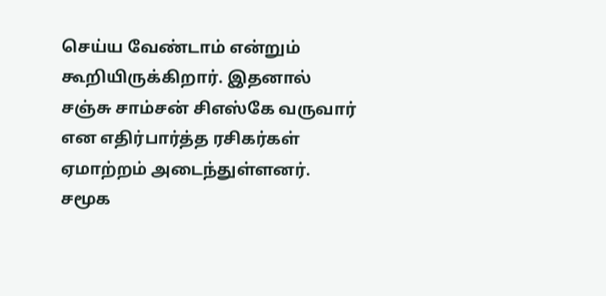செய்ய வேண்டாம் என்றும் கூறியிருக்கிறார். இதனால் சஞ்சு சாம்சன் சிஎஸ்கே வருவார் என எதிர்பார்த்த ரசிகர்கள் ஏமாற்றம் அடைந்துள்ளனர். சமூக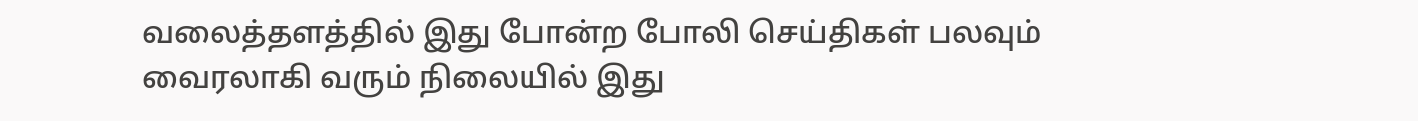வலைத்தளத்தில் இது போன்ற போலி செய்திகள் பலவும் வைரலாகி வரும் நிலையில் இது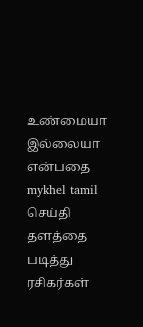உண்மையா இல்லையா என்பதை mykhel tamil செய்தி தளத்தை படித்து ரசிகர்கள்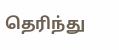தெரிந்து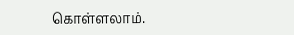கொள்ளலாம்.